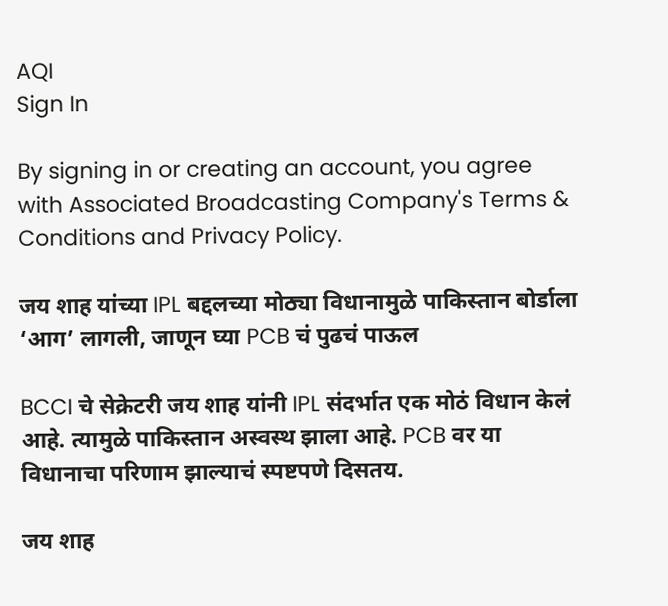AQI
Sign In

By signing in or creating an account, you agree with Associated Broadcasting Company's Terms & Conditions and Privacy Policy.

जय शाह यांच्या IPL बद्दलच्या मोठ्या विधानामुळे पाकिस्तान बोर्डाला ‘आग’ लागली, जाणून घ्या PCB चं पुढचं पाऊल

BCCI चे सेक्रेटरी जय शाह यांनी IPL संदर्भात एक मोठं विधान केलं आहे. त्यामुळे पाकिस्तान अस्वस्थ झाला आहे. PCB वर या विधानाचा परिणाम झाल्याचं स्पष्टपणे दिसतय.

जय शाह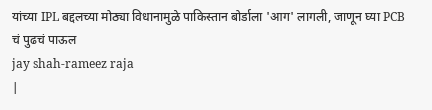यांच्या IPL बद्दलच्या मोठ्या विधानामुळे पाकिस्तान बोर्डाला 'आग' लागली, जाणून घ्या PCB चं पुढचं पाऊल
jay shah-rameez raja
|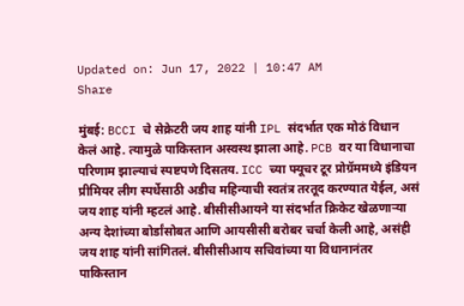Updated on: Jun 17, 2022 | 10:47 AM
Share

मुंबई: BCCI चे सेक्रेटरी जय शाह यांनी IPL संदर्भात एक मोठं विधान केलं आहे. त्यामुळे पाकिस्तान अस्वस्थ झाला आहे. PCB वर या विधानाचा परिणाम झाल्याचं स्पष्टपणे दिसतय. ICC च्या फ्यूचर टूर प्रोग्रॅममध्ये इंडियन प्रीमियर लीग स्पर्धेसाठी अडीच महिन्याची स्वतंत्र तरतूद करण्यात येईल, असं जय शाह यांनी म्हटलं आहे. बीसीसीआयने या संदर्भात क्रिकेट खेळणाऱ्या अन्य देशांच्या बोर्डांसोबत आणि आयसीसी बरोबर चर्चा केली आहे, असंही जय शाह यांनी सांगितलं. बीसीसीआय सचिवांच्या या विधानानंतर पाकिस्तान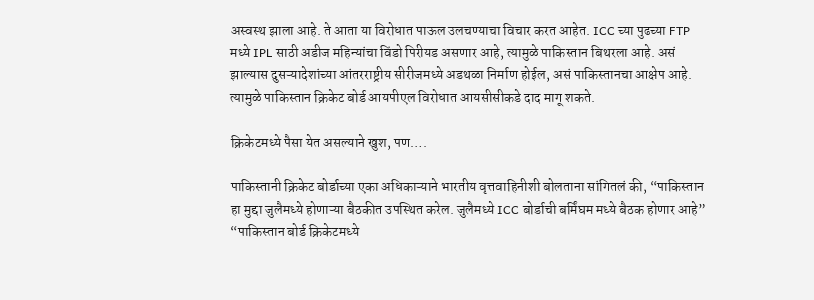अस्वस्थ झाला आहे. ते आता या विरोधात पाऊल उलचण्याचा विचार करत आहेत. ICC च्या पुढच्या FTP मध्ये IPL साठी अडीज महिन्यांचा विंडो पिरीयड असणार आहे, त्यामुळे पाकिस्तान बिथरला आहे. असं झाल्यास दुसऱ्यादेशांच्या आंतरराष्ट्रीय सीरीजमध्ये अडथळा निर्माण होईल, असं पाकिस्तानचा आक्षेप आहे. त्यामुळे पाकिस्तान क्रिकेट बोर्ड आयपीएल विरोधात आयसीसीकडे दाद मागू शकते.

क्रिकेटमध्ये पैसा येत असल्याने खुश, पण….

पाकिस्तानी क्रिकेट बोर्डाच्या एका अधिकाऱ्याने भारतीय वृत्तवाहिनीशी बोलताना सांगितलं की, “पाकिस्तान हा मुद्दा जुलैमध्ये होणाऱ्या बैठकीत उपस्थित करेल. जुलैमध्ये ICC बोर्डाची बर्मिंघम मध्ये बैठक होणार आहे” “पाकिस्तान बोर्ड क्रिकेटमध्ये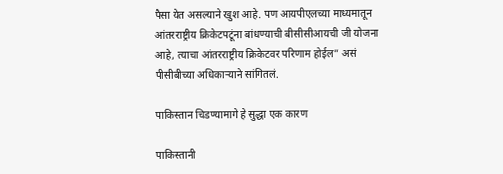पैसा येत असल्याने खुश आहे. पण आयपीएलच्या माध्यमातून आंतरराष्ट्रीय क्रिकेटपटूंना बांधण्याची बीसीसीआयची जी योजना आहे, त्याचा आंतरराष्ट्रीय क्रिकेटवर परिणाम होईल” असं पीसीबीच्या अधिकाऱ्याने सांगितलं.

पाकिस्तान चिडण्यामागे हे सुद्धा एक कारण

पाकिस्तानी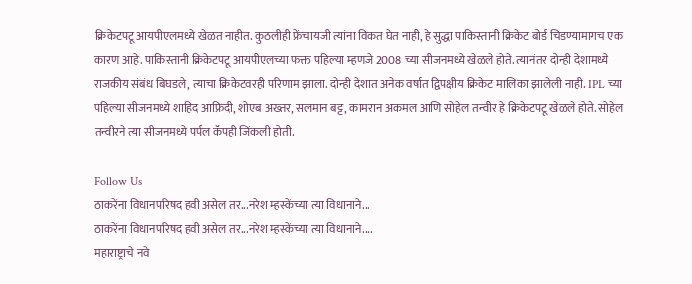क्रिकेटपटू आयपीएलमध्ये खेळत नाहीत. कुठलीही फ्रेंचायजी त्यांना विकत घेत नाही, हे सुद्धा पाकिस्तानी क्रिकेट बोर्ड चिडण्यामागच एक कारण आहे. पाकिस्तानी क्रिकेटपटू आयपीएलच्या फक्त पहिल्या म्हणजे 2008 च्या सीजनमध्ये खेळले होते. त्यानंतर दोन्ही देशामध्ये राजकीय संबंध बिघडले, त्याचा क्रिकेटवरही परिणाम झाला. दोन्ही देशात अनेक वर्षात द्विपक्षीय क्रिकेट मालिका झालेली नाही. IPL च्या पहिल्या सीजनमध्ये शाहिद आफ्रिदी, शोएब अख्तर, सलमान बट्ट, कामरान अकमल आणि सोहेल तन्वीर हे क्रिकेटपटू खेळले होते. सोहेल तन्वीरने त्या सीजनमध्ये पर्पल कॅपही जिंकली होती.

Follow Us
ठाकरेंना विधानपरिषद हवी असेल तर...नरेश म्हस्केंच्या त्या विधानाने...
ठाकरेंना विधानपरिषद हवी असेल तर...नरेश म्हस्केंच्या त्या विधानाने....
महाराष्ट्राचे नवे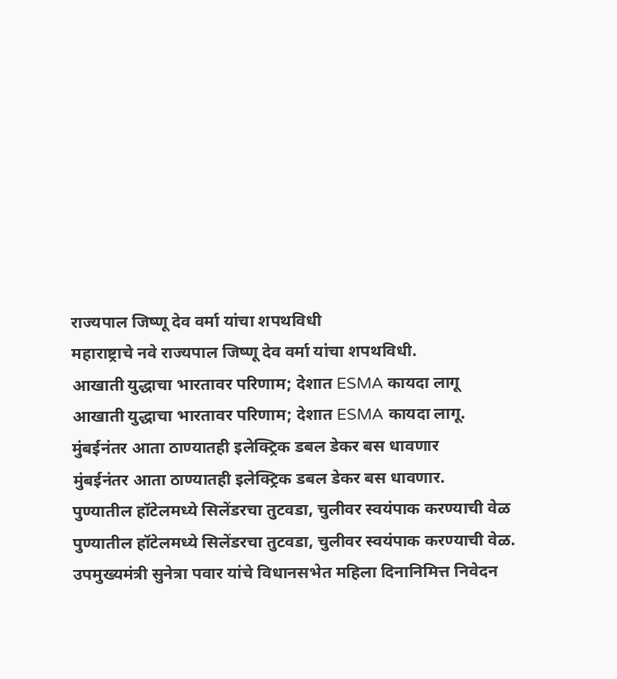राज्यपाल जिष्णू देव वर्मा यांचा शपथविधी
महाराष्ट्राचे नवे राज्यपाल जिष्णू देव वर्मा यांचा शपथविधी.
आखाती युद्धाचा भारतावर परिणाम; देशात ESMA कायदा लागू
आखाती युद्धाचा भारतावर परिणाम; देशात ESMA कायदा लागू.
मुंबईनंतर आता ठाण्यातही इलेक्ट्रिक डबल डेकर बस धावणार
मुंबईनंतर आता ठाण्यातही इलेक्ट्रिक डबल डेकर बस धावणार.
पुण्यातील हॉटेलमध्ये सिलेंडरचा तुटवडा, चुलीवर स्वयंपाक करण्याची वेळ
पुण्यातील हॉटेलमध्ये सिलेंडरचा तुटवडा, चुलीवर स्वयंपाक करण्याची वेळ.
उपमुख्यमंत्री सुनेत्रा पवार यांचे विधानसभेत महिला दिनानिमित्त निवेदन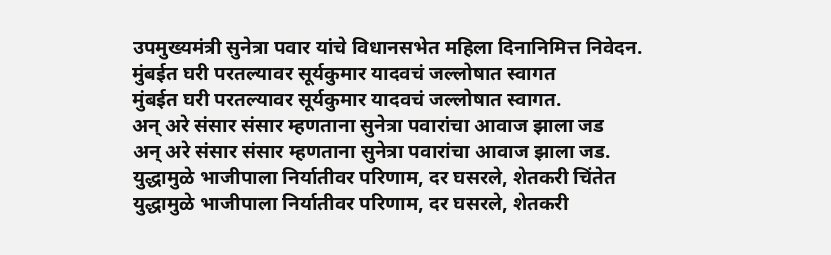उपमुख्यमंत्री सुनेत्रा पवार यांचे विधानसभेत महिला दिनानिमित्त निवेदन.
मुंबईत घरी परतल्यावर सूर्यकुमार यादवचं जल्लोषात स्वागत
मुंबईत घरी परतल्यावर सूर्यकुमार यादवचं जल्लोषात स्वागत.
अन् अरे संसार संसार म्हणताना सुनेत्रा पवारांचा आवाज झाला जड
अन् अरे संसार संसार म्हणताना सुनेत्रा पवारांचा आवाज झाला जड.
युद्धामुळे भाजीपाला निर्यातीवर परिणाम, दर घसरले, शेतकरी चिंतेत
युद्धामुळे भाजीपाला निर्यातीवर परिणाम, दर घसरले, शेतकरी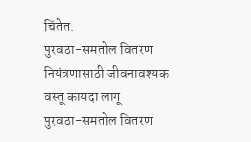चिंतेत.
पुरवठा-समतोल वितरण नियंत्रणासाठी जीवनावश्यक वस्तू कायदा लागू
पुरवठा-समतोल वितरण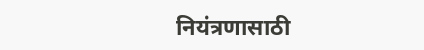नियंत्रणासाठी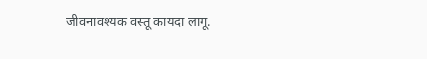जीवनावश्यक वस्तू कायदा लागू.